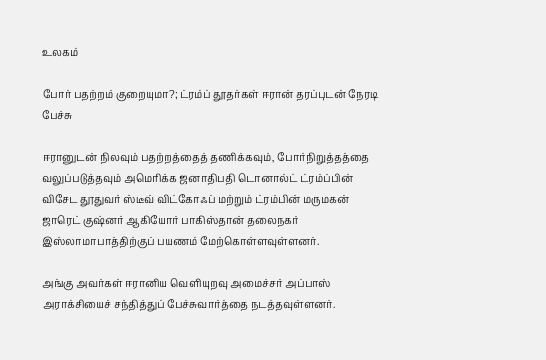உலகம்

போர் பதற்றம் குறையுமா?; ட்ரம்ப் தூதர்கள் ஈரான் தரப்புடன் நேரடி பேச்சு

ஈரானுடன் நிலவும் பதற்றத்தைத் தணிக்கவும், போர்நிறுத்தத்தை வலுப்படுத்தவும் அமெரிக்க ஜனாதிபதி டொனால்ட் ட்ரம்ப்பின் விசேட தூதுவர் ஸ்டீவ் விட்கோஃப் மற்றும் ட்ரம்பின் மருமகன் ஜாரெட் குஷ்னர் ஆகியோர் பாகிஸ்தான் தலைநகர் இஸ்லாமாபாத்திற்குப் பயணம் மேற்கொள்ளவுள்ளனர்.

அங்கு அவர்கள் ஈரானிய வெளியுறவு அமைச்சர் அப்பாஸ் அராக்சியைச் சந்தித்துப் பேச்சுவார்த்தை நடத்தவுள்ளனர்.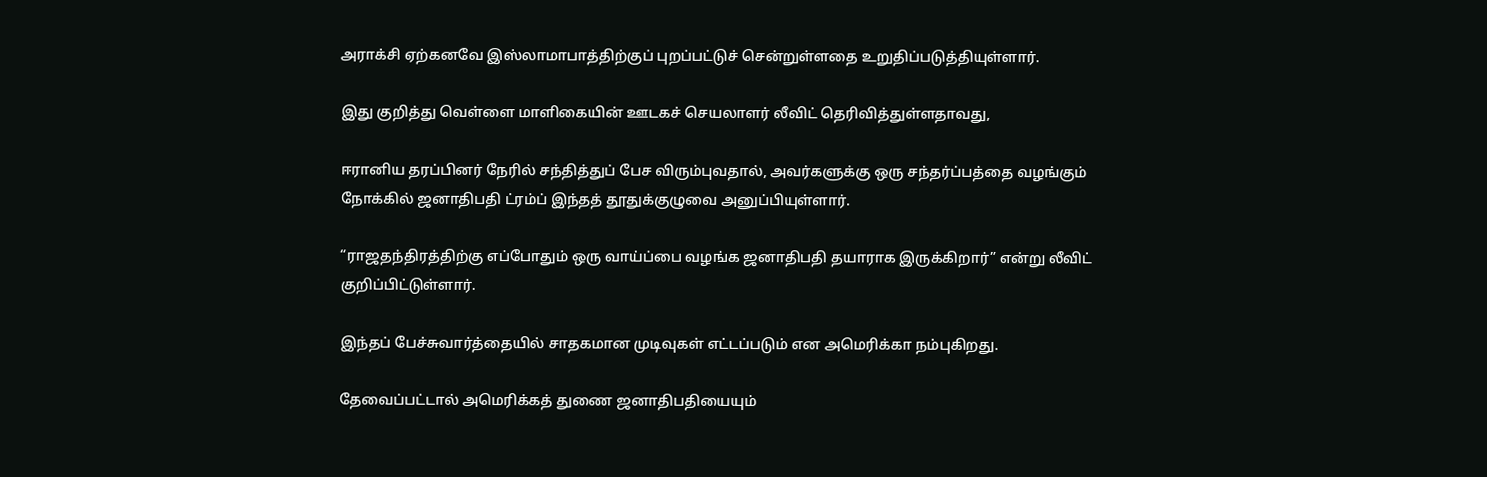அராக்சி ஏற்கனவே இஸ்லாமாபாத்திற்குப் புறப்பட்டுச் சென்றுள்ளதை உறுதிப்படுத்தியுள்ளார்.

இது குறித்து வெள்ளை மாளிகையின் ஊடகச் செயலாளர் லீவிட் தெரிவித்துள்ளதாவது,

ஈரானிய தரப்பினர் நேரில் சந்தித்துப் பேச விரும்புவதால், அவர்களுக்கு ஒரு சந்தர்ப்பத்தை வழங்கும் நோக்கில் ஜனாதிபதி ட்ரம்ப் இந்தத் தூதுக்குழுவை அனுப்பியுள்ளார்.

“ராஜதந்திரத்திற்கு எப்போதும் ஒரு வாய்ப்பை வழங்க ஜனாதிபதி தயாராக இருக்கிறார்” என்று லீவிட் குறிப்பிட்டுள்ளார்.

இந்தப் பேச்சுவார்த்தையில் சாதகமான முடிவுகள் எட்டப்படும் என அமெரிக்கா நம்புகிறது.

தேவைப்பட்டால் அமெரிக்கத் துணை ஜனாதிபதியையும்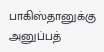பாகிஸ்தானுக்கு அனுப்பத்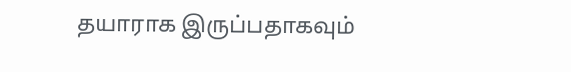தயாராக இருப்பதாகவும்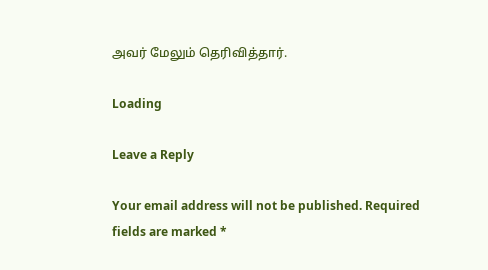அவர் மேலும் தெரிவித்தார்.

Loading

Leave a Reply

Your email address will not be published. Required fields are marked *